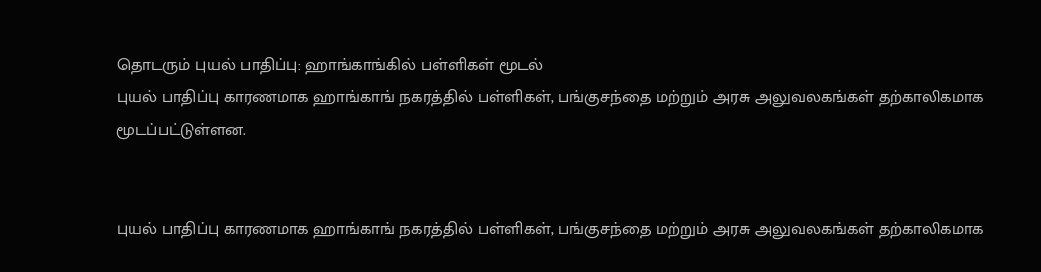தொடரும் புயல் பாதிப்பு: ஹாங்காங்கில் பள்ளிகள் மூடல்
புயல் பாதிப்பு காரணமாக ஹாங்காங் நகரத்தில் பள்ளிகள், பங்குசந்தை மற்றும் அரசு அலுவலகங்கள் தற்காலிகமாக மூடப்பட்டுள்ளன.


புயல் பாதிப்பு காரணமாக ஹாங்காங் நகரத்தில் பள்ளிகள், பங்குசந்தை மற்றும் அரசு அலுவலகங்கள் தற்காலிகமாக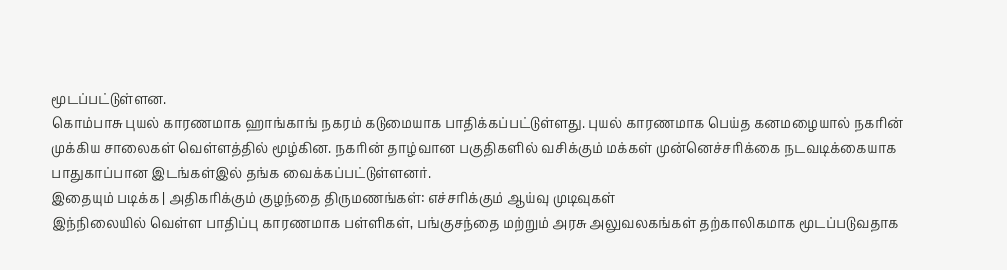மூடப்பட்டுள்ளன.
கொம்பாசு புயல் காரணமாக ஹாங்காங் நகரம் கடுமையாக பாதிக்கப்பட்டுள்ளது. புயல் காரணமாக பெய்த கனமழையால் நகரின் முக்கிய சாலைகள் வெள்ளத்தில் மூழ்கின. நகரின் தாழ்வான பகுதிகளில் வசிக்கும் மக்கள் முன்னெச்சரிக்கை நடவடிக்கையாக பாதுகாப்பான இடங்கள்இல் தங்க வைக்கப்பட்டுள்ளனர்.
இதையும் படிக்க | அதிகரிக்கும் குழந்தை திருமணங்கள்: எச்சரிக்கும் ஆய்வு முடிவுகள்
இந்நிலையில் வெள்ள பாதிப்பு காரணமாக பள்ளிகள், பங்குசந்தை மற்றும் அரசு அலுவலகங்கள் தற்காலிகமாக மூடப்படுவதாக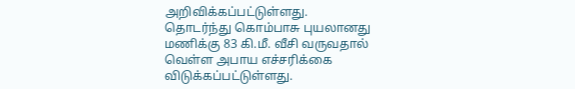அறிவிக்கப்பட்டுள்ளது.
தொடர்ந்து கொம்பாசு புயலானது மணிக்கு 83 கி.மீ. வீசி வருவதால் வெள்ள அபாய எச்சரிக்கை விடுக்கப்பட்டுள்ளது.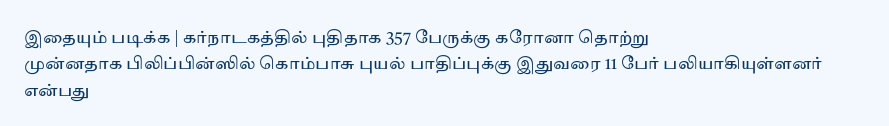இதையும் படிக்க | கர்நாடகத்தில் புதிதாக 357 பேருக்கு கரோனா தொற்று
முன்னதாக பிலிப்பின்ஸில் கொம்பாசு புயல் பாதிப்புக்கு இதுவரை 11 பேர் பலியாகியுள்ளனர் என்பது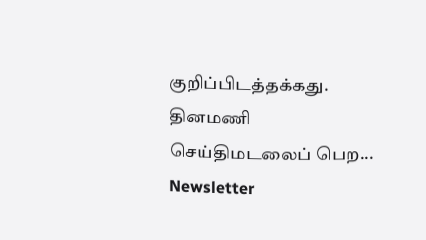குறிப்பிடத்தக்கது.
தினமணி செய்திமடலைப் பெற... Newsletter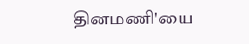தினமணி'யை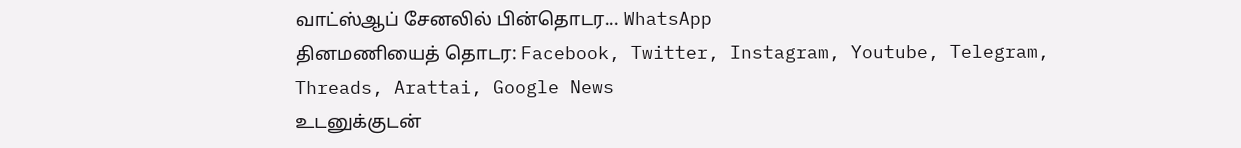வாட்ஸ்ஆப் சேனலில் பின்தொடர... WhatsApp
தினமணியைத் தொடர: Facebook, Twitter, Instagram, Youtube, Telegram, Threads, Arattai, Google News
உடனுக்குடன்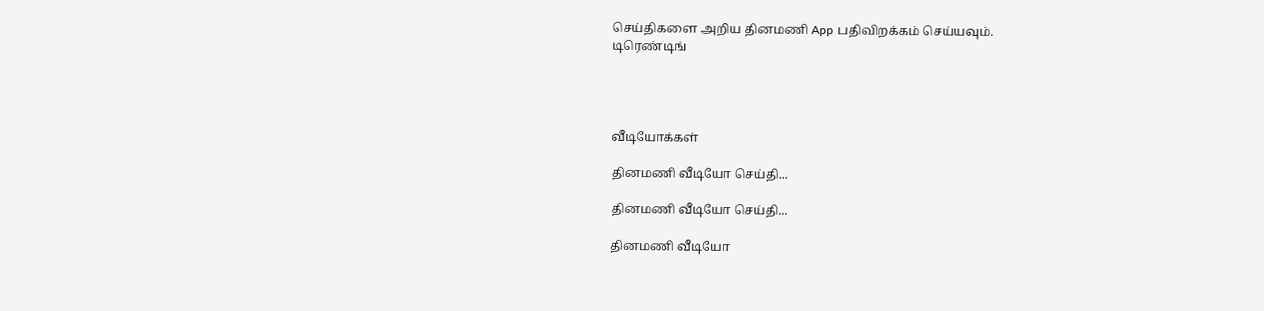செய்திகளை அறிய தினமணி App பதிவிறக்கம் செய்யவும்.
டிரெண்டிங்




வீடியோக்கள்

தினமணி வீடியோ செய்தி...

தினமணி வீடியோ செய்தி...

தினமணி வீடியோ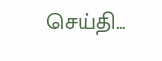செய்தி...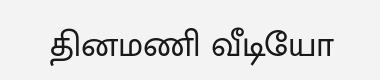தினமணி வீடியோ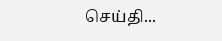செய்தி...